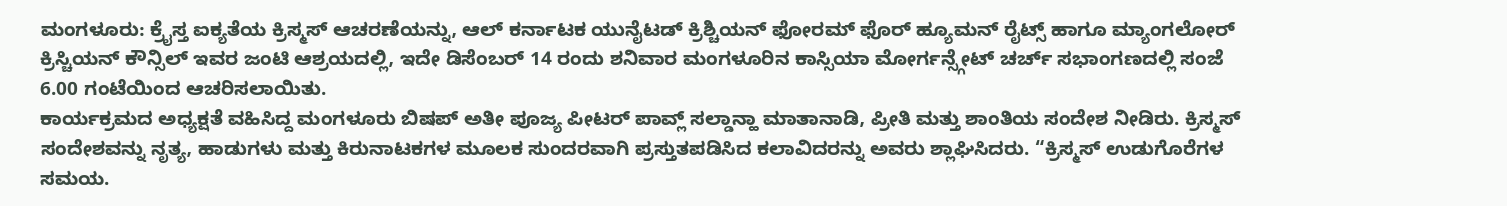ಮಂಗಳೂರು: ಕ್ರೈಸ್ತ ಐಕ್ಯತೆಯ ಕ್ರಿಸ್ಮಸ್ ಆಚರಣೆಯನ್ನು, ಆಲ್ ಕರ್ನಾಟಕ ಯುನೈಟಡ್ ಕ್ರಿಶ್ಚಿಯನ್ ಫೋರಮ್ ಫೊರ್ ಹ್ಯೂಮನ್ ರೈಟ್ಸ್ ಹಾಗೂ ಮ್ಯಾಂಗಲೋರ್ ಕ್ರಿಸ್ಚಿಯನ್ ಕೌನ್ಸಿಲ್ ಇವರ ಜಂಟಿ ಆಶ್ರಯದಲ್ಲಿ, ಇದೇ ಡಿಸೆಂಬರ್ 14 ರಂದು ಶನಿವಾರ ಮಂಗಳೂರಿನ ಕಾಸ್ಸಿಯಾ ಮೋರ್ಗನ್ಸ್ಗೇಟ್ ಚರ್ಚ್ ಸಭಾಂಗಣದಲ್ಲಿ ಸಂಜೆ 6.00 ಗಂಟೆಯಿಂದ ಆಚರಿಸಲಾಯಿತು.
ಕಾರ್ಯಕ್ರಮದ ಅಧ್ಯಕ್ಷತೆ ವಹಿಸಿದ್ದ ಮಂಗಳೂರು ಬಿಷಪ್ ಅತೀ ಪೂಜ್ಯ ಪೀಟರ್ ಪಾವ್ಲ್ ಸಲ್ಡಾನ್ಹಾ ಮಾತಾನಾಡಿ, ಪ್ರೀತಿ ಮತ್ತು ಶಾಂತಿಯ ಸಂದೇಶ ನೀಡಿರು. ಕ್ರಿಸ್ಮಸ್ ಸಂದೇಶವನ್ನು ನೃತ್ಯ, ಹಾಡುಗಳು ಮತ್ತು ಕಿರುನಾಟಕಗಳ ಮೂಲಕ ಸುಂದರವಾಗಿ ಪ್ರಸ್ತುತಪಡಿಸಿದ ಕಲಾವಿದರನ್ನು ಅವರು ಶ್ಲಾಘಿಸಿದರು. “ಕ್ರಿಸ್ಮಸ್ ಉಡುಗೊರೆಗಳ ಸಮಯ.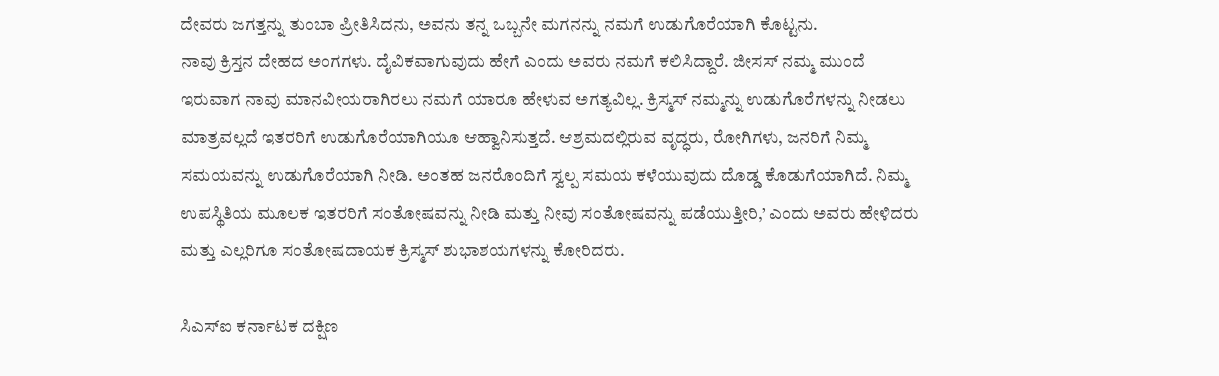ದೇವರು ಜಗತ್ತನ್ನು ತುಂಬಾ ಪ್ರೀತಿಸಿದನು, ಅವನು ತನ್ನ ಒಬ್ಬನೇ ಮಗನನ್ನು ನಮಗೆ ಉಡುಗೊರೆಯಾಗಿ ಕೊಟ್ಟನು.
ನಾವು ಕ್ರಿಸ್ತನ ದೇಹದ ಅಂಗಗಳು. ದೈವಿಕವಾಗುವುದು ಹೇಗೆ ಎಂದು ಅವರು ನಮಗೆ ಕಲಿಸಿದ್ದಾರೆ. ಜೀಸಸ್ ನಮ್ಮ ಮುಂದೆ ಇರುವಾಗ ನಾವು ಮಾನವೀಯರಾಗಿರಲು ನಮಗೆ ಯಾರೂ ಹೇಳುವ ಅಗತ್ಯವಿಲ್ಲ. ಕ್ರಿಸ್ಮಸ್ ನಮ್ಮನ್ನು ಉಡುಗೊರೆಗಳನ್ನು ನೀಡಲು ಮಾತ್ರವಲ್ಲದೆ ಇತರರಿಗೆ ಉಡುಗೊರೆಯಾಗಿಯೂ ಆಹ್ವಾನಿಸುತ್ತದೆ. ಆಶ್ರಮದಲ್ಲಿರುವ ವೃದ್ಧರು, ರೋಗಿಗಳು, ಜನರಿಗೆ ನಿಮ್ಮ ಸಮಯವನ್ನು ಉಡುಗೊರೆಯಾಗಿ ನೀಡಿ. ಅಂತಹ ಜನರೊಂದಿಗೆ ಸ್ವಲ್ಪ ಸಮಯ ಕಳೆಯುವುದು ದೊಡ್ಡ ಕೊಡುಗೆಯಾಗಿದೆ. ನಿಮ್ಮ ಉಪಸ್ಥಿತಿಯ ಮೂಲಕ ಇತರರಿಗೆ ಸಂತೋಷವನ್ನು ನೀಡಿ ಮತ್ತು ನೀವು ಸಂತೋಷವನ್ನು ಪಡೆಯುತ್ತೀರಿ,’ ಎಂದು ಅವರು ಹೇಳಿದರು ಮತ್ತು ಎಲ್ಲರಿಗೂ ಸಂತೋಷದಾಯಕ ಕ್ರಿಸ್ಮಸ್ ಶುಭಾಶಯಗಳನ್ನು ಕೋರಿದರು.

ಸಿಎಸ್ಐ ಕರ್ನಾಟಕ ದಕ್ಷಿಣ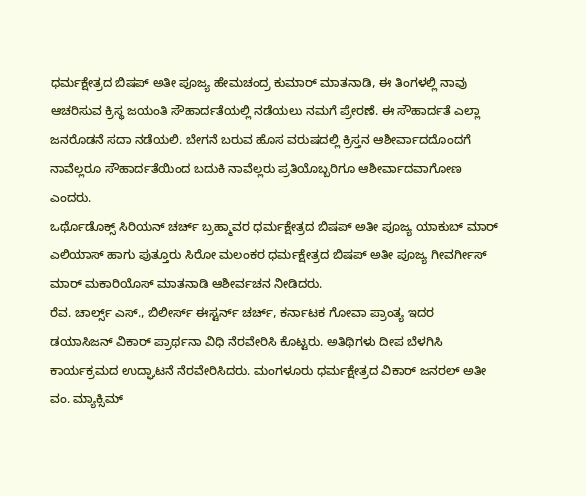ಧರ್ಮಕ್ಷೇತ್ರದ ಬಿಷಪ್ ಅತೀ ಪೂಜ್ಯ ಹೇಮಚಂದ್ರ ಕುಮಾರ್ ಮಾತನಾಡಿ, ಈ ತಿಂಗಳಲ್ಲಿ ನಾವು ಆಚರಿಸುವ ಕ್ರಿಸ್ಥ ಜಯಂತಿ ಸೌಹಾರ್ದತೆಯಲ್ಲಿ ನಡೆಯಲು ನಮಗೆ ಪ್ರೇರಣೆ. ಈ ಸೌಹಾರ್ದತೆ ಎಲ್ಲಾ ಜನರೊಡನೆ ಸದಾ ನಡೆಯಲಿ. ಬೇಗನೆ ಬರುವ ಹೊಸ ವರುಷದಲ್ಲಿ ಕ್ರಿಸ್ತನ ಆಶೀರ್ವಾದದೊಂದಗೆ ನಾವೆಲ್ಲರೂ ಸೌಹಾರ್ದತೆಯಿಂದ ಬದುಕಿ ನಾವೆಲ್ಲರು ಪ್ರತಿಯೊಬ್ಬರಿಗೂ ಆಶೀರ್ವಾದವಾಗೋಣ ಎಂದರು.
ಒರ್ಥೊಡೊಕ್ಸ್ ಸಿರಿಯನ್ ಚರ್ಚ್ ಬ್ರಹ್ಮಾವರ ಧರ್ಮಕ್ಷೇತ್ರದ ಬಿಷಪ್ ಅತೀ ಪೂಜ್ಯ ಯಾಕುಬ್ ಮಾರ್ ಎಲಿಯಾಸ್ ಹಾಗು ಪುತ್ತೂರು ಸಿರೋ ಮಲಂಕರ ಧರ್ಮಕ್ಷೇತ್ರದ ಬಿಷಪ್ ಅತೀ ಪೂಜ್ಯ ಗೀವರ್ಗೀಸ್ ಮಾರ್ ಮಕಾರಿಯೊಸ್ ಮಾತನಾಡಿ ಆಶೀರ್ವಚನ ನೀಡಿದರು.
ರೆವ. ಚಾರ್ಲ್ಸ್ ಎಸ್., ಬಿಲೀರ್ಸ್ ಈಸ್ಟರ್ನ್ ಚರ್ಚ್, ಕರ್ನಾಟಕ ಗೋವಾ ಪ್ರಾಂತ್ಯ ಇದರ ಡಯಾಸಿಜನ್ ವಿಕಾರ್ ಪ್ರಾರ್ಥನಾ ವಿಧಿ ನೆರವೇರಿಸಿ ಕೊಟ್ಟರು. ಅತಿಥಿಗಳು ದೀಪ ಬೆಳಗಿಸಿ ಕಾರ್ಯಕ್ರಮದ ಉದ್ಘಾಟನೆ ನೆರವೇರಿಸಿದರು. ಮಂಗಳೂರು ಧರ್ಮಕ್ಷೇತ್ರದ ವಿಕಾರ್ ಜನರಲ್ ಅತೀ ವಂ. ಮ್ಯಾಕ್ಸಿಮ್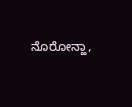ನೊರೋನ್ಹಾ,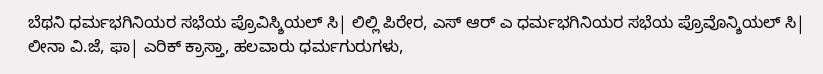ಬೆಥನಿ ಧರ್ಮಭಗಿನಿಯರ ಸಭೆಯ ಪ್ರೊವಿಸ್ಶಿಯಲ್ ಸಿ| ಲಿಲ್ಲಿ ಪಿರೇರ, ಎಸ್ ಆರ್ ಎ ಧರ್ಮಭಗಿನಿಯರ ಸಭೆಯ ಪ್ರೊವೊನ್ಶಿಯಲ್ ಸಿ| ಲೀನಾ ವಿ.ಜೆ, ಫಾ| ಎರಿಕ್ ಕ್ರಾಸ್ತಾ, ಹಲವಾರು ಧರ್ಮಗುರುಗಳು,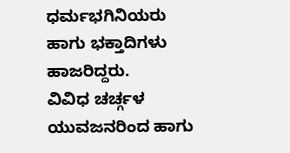ಧರ್ಮಭಗಿನಿಯರು ಹಾಗು ಭಕ್ತಾದಿಗಳು ಹಾಜರಿದ್ದರು.
ವಿವಿಧ ಚರ್ಚ್ಗಳ ಯುವಜನರಿಂದ ಹಾಗು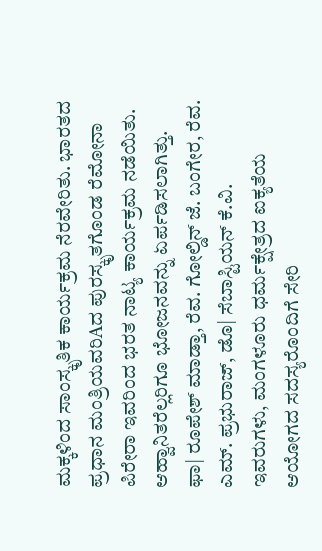ಮಕ್ಕಳಿಂದ ಸಾಂಸ್ಕೃತಿಕ ಕಾರ್ಯಕ್ರಮ ನೆರವೇರಿತು. ಭಾರತದ ಪ್ರಧಾನ ಮಂತ್ರಿಯವರಿAದ ಪುರಸ್ಕೃತಗೊಂಡ ರೆಮೋನಾ ಪಿರೇರಾ ಇವರಿಂದ ಭರತ ನಾಟ್ಯ ಕಾರ್ಯಕ್ರಮ ನಡೆಯಿತು. ಆಹ್ವಾನಿತರೆಲ್ಲರಿಗೂ ಭೋಜನವನ್ನು ಏರ್ಪಡಿಸಲಾಗಿತ್ತು.
ಫಾ| ರೂಪೇಶ್ ಮಾಡ್ತಾ, ರೆವ. ಗೋಲ್ಡಿನ್ ಜೆ. ಬಂಗೇರ, ರೆವ. ಎಮ್. ಪ್ರಭುರಾಜ್, ಡೊ| ಸೆಬಾಸ್ಟಿಯನ್ ಕೆ.ವಿ. ಇವರುಗಳು, ಮಂಗಳೂರು ಧರ್ಮಕ್ಷೇತ್ರದ ಐಕ್ಯತೆಯ ಆಯೋಗದ ಸದಸ್ಯರೊಂದಿಗೆ ಸೇರಿ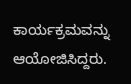ಕಾರ್ಯಕ್ರಮವನ್ನು ಆಯೋಜಿಸಿದ್ದರು.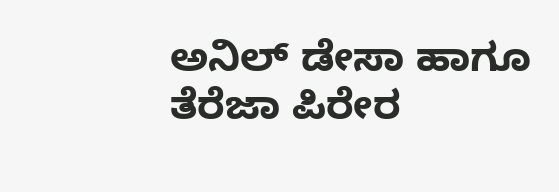ಅನಿಲ್ ಡೇಸಾ ಹಾಗೂ ತೆರೆಜಾ ಪಿರೇರ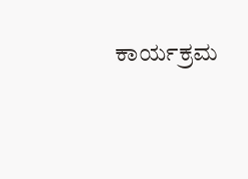ಕಾರ್ಯಕ್ರಮ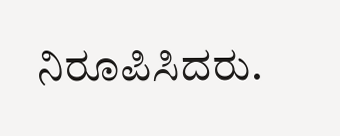ನಿರೂಪಿಸಿದರು.